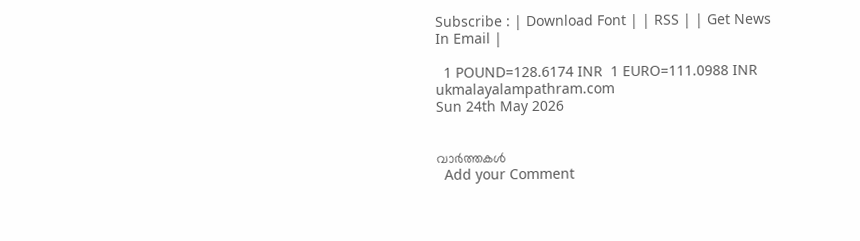Subscribe : | Download Font | | RSS | | Get News In Email |

  1 POUND=128.6174 INR  1 EURO=111.0988 INR
ukmalayalampathram.com
Sun 24th May 2026


വാര്‍ത്തകള്‍
  Add your Comment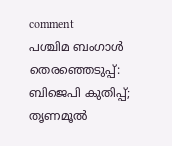comment
പശ്ചിമ ബംഗാള്‍ തെരഞ്ഞെടുപ്പ്: ബിജെപി കുതിപ്പ്; തൃണമൂല്‍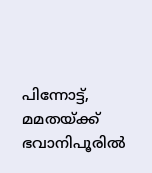പിന്നോട്ട്, മമതയ്ക്ക് ഭവാനിപൂരില്‍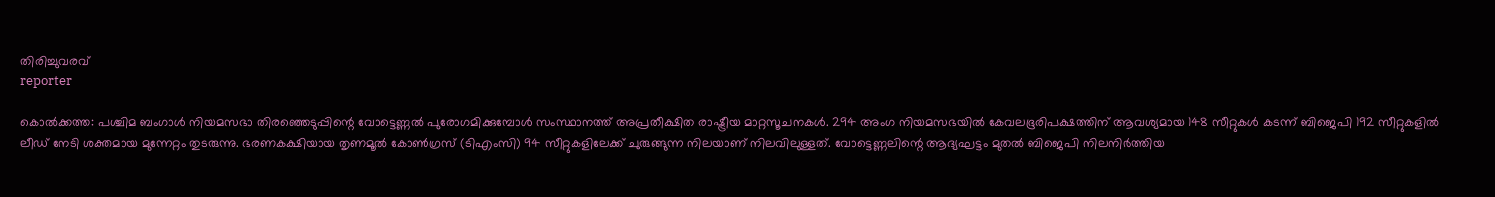തിരിച്ചുവരവ്
reporter

കൊല്‍ക്കത്ത: പശ്ചിമ ബംഗാള്‍ നിയമസഭാ തിരഞ്ഞെടുപ്പിന്റെ വോട്ടെണ്ണല്‍ പുരോഗമിക്കുമ്പോള്‍ സംസ്ഥാനത്ത് അപ്രതീക്ഷിത രാഷ്ട്രീയ മാറ്റസൂചനകള്‍. 294 അംഗ നിയമസഭയില്‍ കേവലഭൂരിപക്ഷത്തിന് ആവശ്യമായ 148 സീറ്റുകള്‍ കടന്ന് ബിജെപി 192 സീറ്റുകളില്‍ ലീഡ് നേടി ശക്തമായ മുന്നേറ്റം തുടരുന്നു. ഭരണകക്ഷിയായ തൃണമൂല്‍ കോണ്‍ഗ്രസ് (ടിഎംസി) 94 സീറ്റുകളിലേക്ക് ചുരുങ്ങുന്ന നിലയാണ് നിലവിലുള്ളത്. വോട്ടെണ്ണലിന്റെ ആദ്യഘട്ടം മുതല്‍ ബിജെപി നിലനിര്‍ത്തിയ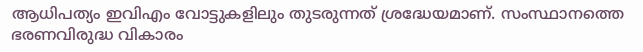ആധിപത്യം ഇവിഎം വോട്ടുകളിലും തുടരുന്നത് ശ്രദ്ധേയമാണ്. സംസ്ഥാനത്തെ ഭരണവിരുദ്ധ വികാരം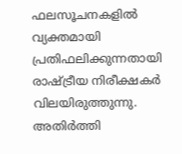ഫലസൂചനകളില്‍ വ്യക്തമായി പ്രതിഫലിക്കുന്നതായി രാഷ്ട്രീയ നിരീക്ഷകര്‍ വിലയിരുത്തുന്നു. അതിര്‍ത്തി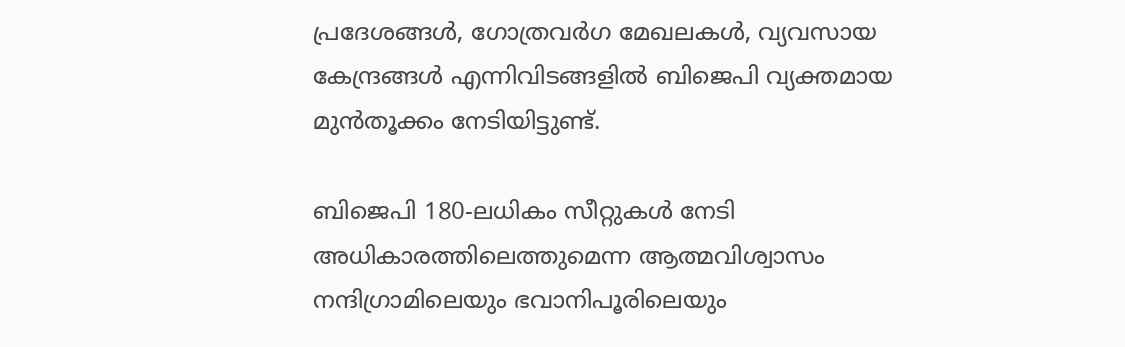പ്രദേശങ്ങള്‍, ഗോത്രവര്‍ഗ മേഖലകള്‍, വ്യവസായ കേന്ദ്രങ്ങള്‍ എന്നിവിടങ്ങളില്‍ ബിജെപി വ്യക്തമായ മുന്‍തൂക്കം നേടിയിട്ടുണ്ട്.

ബിജെപി 180-ലധികം സീറ്റുകള്‍ നേടി അധികാരത്തിലെത്തുമെന്ന ആത്മവിശ്വാസം നന്ദിഗ്രാമിലെയും ഭവാനിപൂരിലെയും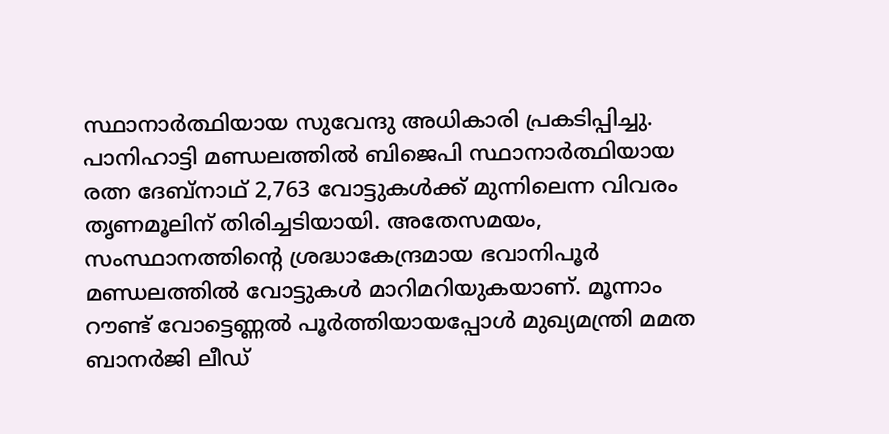സ്ഥാനാര്‍ത്ഥിയായ സുവേന്ദു അധികാരി പ്രകടിപ്പിച്ചു. പാനിഹാട്ടി മണ്ഡലത്തില്‍ ബിജെപി സ്ഥാനാര്‍ത്ഥിയായ രത്ന ദേബ്‌നാഥ് 2,763 വോട്ടുകള്‍ക്ക് മുന്നിലെന്ന വിവരം തൃണമൂലിന് തിരിച്ചടിയായി. അതേസമയം, സംസ്ഥാനത്തിന്റെ ശ്രദ്ധാകേന്ദ്രമായ ഭവാനിപൂര്‍ മണ്ഡലത്തില്‍ വോട്ടുകള്‍ മാറിമറിയുകയാണ്. മൂന്നാം റൗണ്ട് വോട്ടെണ്ണല്‍ പൂര്‍ത്തിയായപ്പോള്‍ മുഖ്യമന്ത്രി മമത ബാനര്‍ജി ലീഡ്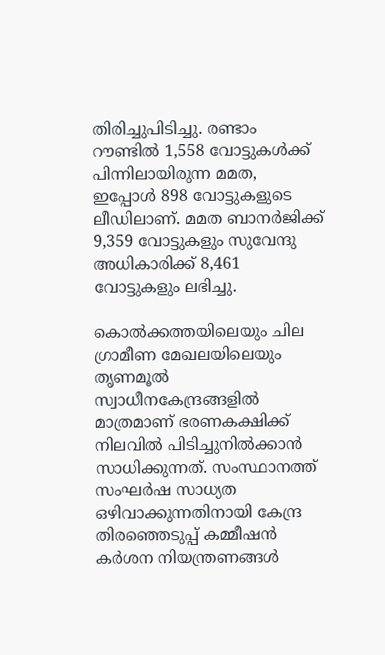തിരിച്ചുപിടിച്ചു. രണ്ടാം റൗണ്ടില്‍ 1,558 വോട്ടുകള്‍ക്ക് പിന്നിലായിരുന്ന മമത, ഇപ്പോള്‍ 898 വോട്ടുകളുടെ ലീഡിലാണ്. മമത ബാനര്‍ജിക്ക് 9,359 വോട്ടുകളും സുവേന്ദു അധികാരിക്ക് 8,461 വോട്ടുകളും ലഭിച്ചു.

കൊല്‍ക്കത്തയിലെയും ചില ഗ്രാമീണ മേഖലയിലെയും തൃണമൂല്‍ സ്വാധീനകേന്ദ്രങ്ങളില്‍ മാത്രമാണ് ഭരണകക്ഷിക്ക് നിലവില്‍ പിടിച്ചുനില്‍ക്കാന്‍ സാധിക്കുന്നത്. സംസ്ഥാനത്ത് സംഘര്‍ഷ സാധ്യത ഒഴിവാക്കുന്നതിനായി കേന്ദ്ര തിരഞ്ഞെടുപ്പ് കമ്മീഷന്‍ കര്‍ശന നിയന്ത്രണങ്ങള്‍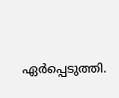ഏര്‍പ്പെടുത്തി.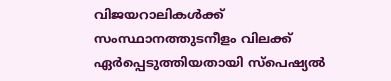വിജയറാലികള്‍ക്ക് സംസ്ഥാനത്തുടനീളം വിലക്ക് ഏര്‍പ്പെടുത്തിയതായി സ്‌പെഷ്യല്‍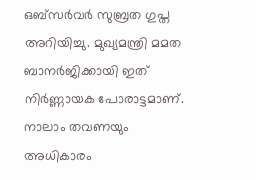ഒബ്സര്‍വര്‍ സുബ്രത ഗുപ്ത അറിയിച്ചു. മുഖ്യമന്ത്രി മമത ബാനര്‍ജിക്കായി ഇത് നിര്‍ണ്ണായക പോരാട്ടമാണ്. നാലാം തവണയും അധികാരം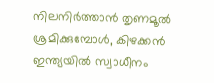നിലനിര്‍ത്താന്‍ തൃണമൂല്‍ ശ്രമിക്കുമ്പോള്‍, കിഴക്കന്‍ ഇന്ത്യയില്‍ സ്വാധീനം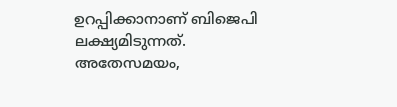ഉറപ്പിക്കാനാണ് ബിജെപി ലക്ഷ്യമിടുന്നത്. അതേസമയം,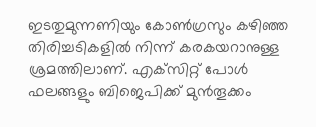ഇടതുമുന്നണിയും കോണ്‍ഗ്രസും കഴിഞ്ഞ തിരിച്ചടികളില്‍ നിന്ന് കരകയറാനുള്ള ശ്രമത്തിലാണ്. എക്‌സിറ്റ് പോള്‍ ഫലങ്ങളും ബിജെപിക്ക് മുന്‍തൂക്കം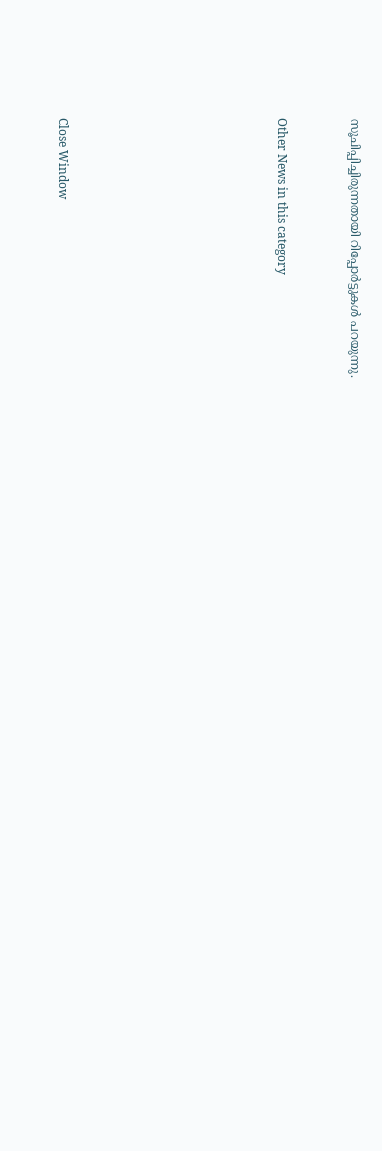സൂചിപ്പിച്ചിരുന്നതായി റിപ്പോര്‍ട്ടുകള്‍ പറയുന്നു.


Other News in this category








Close Window